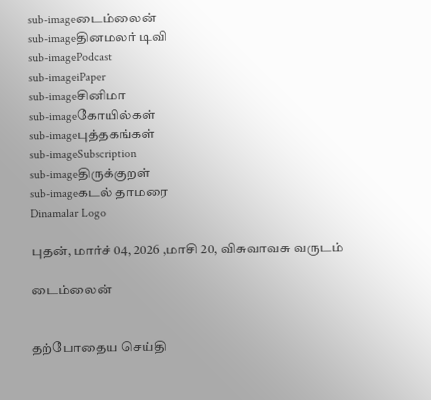sub-imageடைம்லைன்
sub-imageதினமலர் டிவி
sub-imagePodcast
sub-imageiPaper
sub-imageசினிமா
sub-imageகோயில்கள்
sub-imageபுத்தகங்கள்
sub-imageSubscription
sub-imageதிருக்குறள்
sub-imageகடல் தாமரை
Dinamalar Logo

புதன், மார்ச் 04, 2026 ,மாசி 20, விசுவாவசு வருடம்

டைம்லைன்


தற்போதைய செய்தி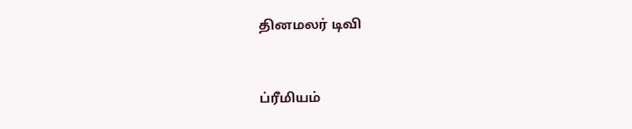தினமலர் டிவி


ப்ரீமியம்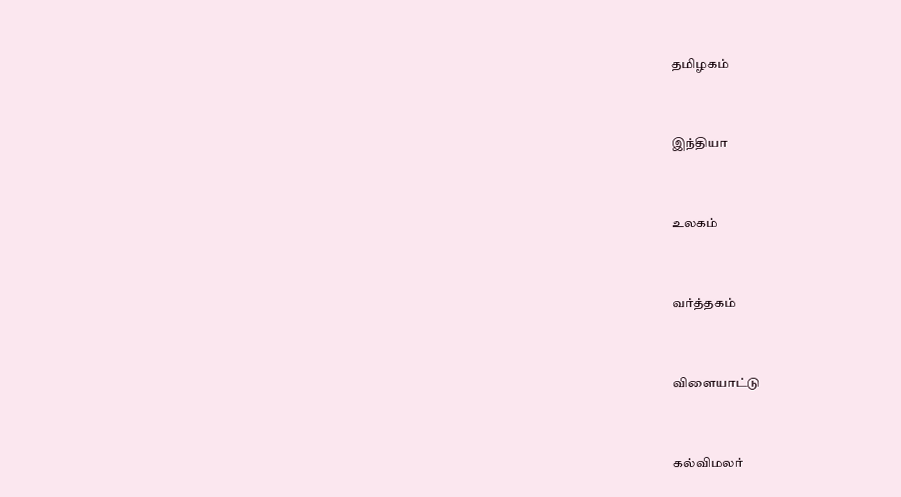தமிழகம்


இந்தியா


உலகம்


வர்த்தகம்


விளையாட்டு


கல்விமலர்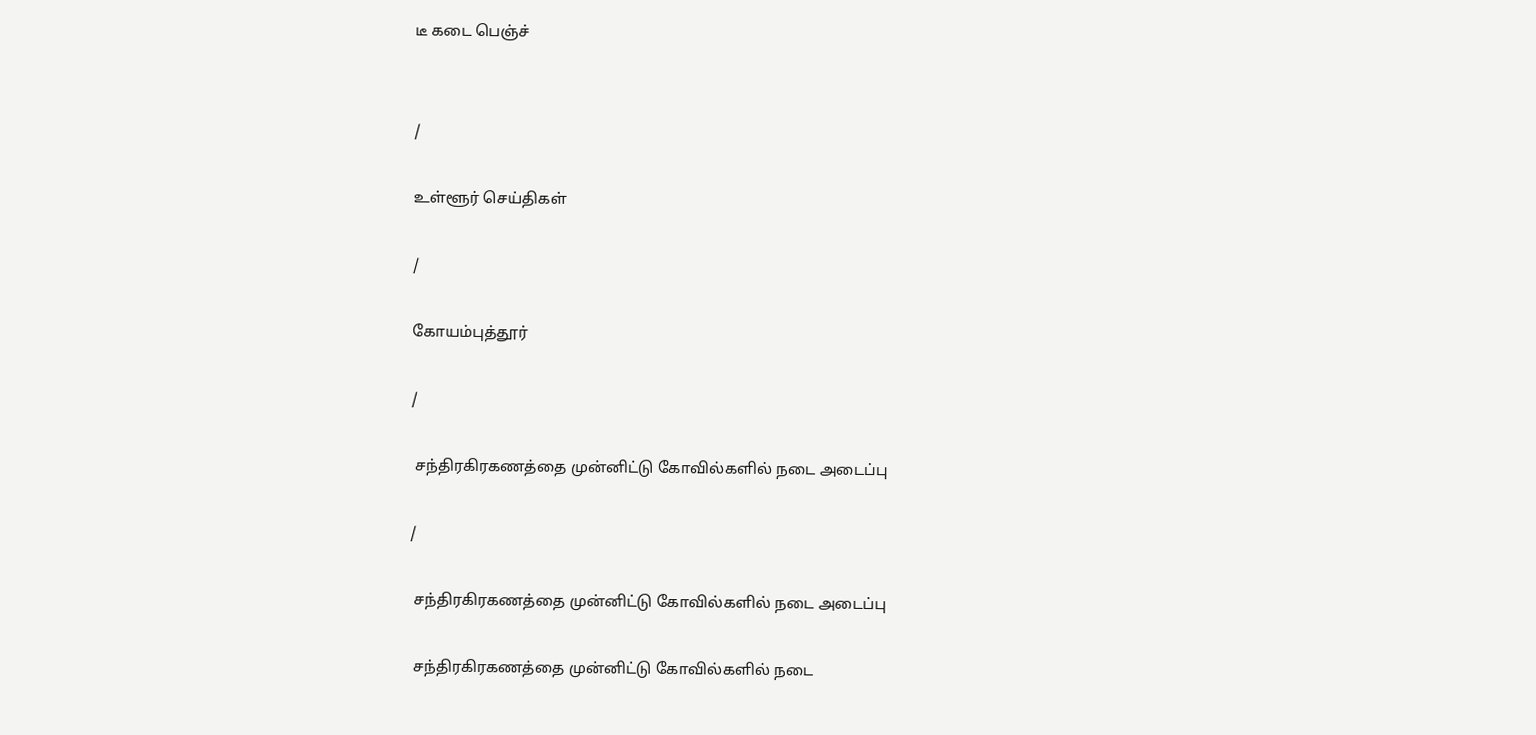டீ கடை பெஞ்ச்


/

உள்ளூர் செய்திகள்

/

கோயம்புத்தூர்

/

 சந்திரகிரகணத்தை முன்னிட்டு கோவில்களில் நடை அடைப்பு

/

 சந்திரகிரகணத்தை முன்னிட்டு கோவில்களில் நடை அடைப்பு

 சந்திரகிரகணத்தை முன்னிட்டு கோவில்களில் நடை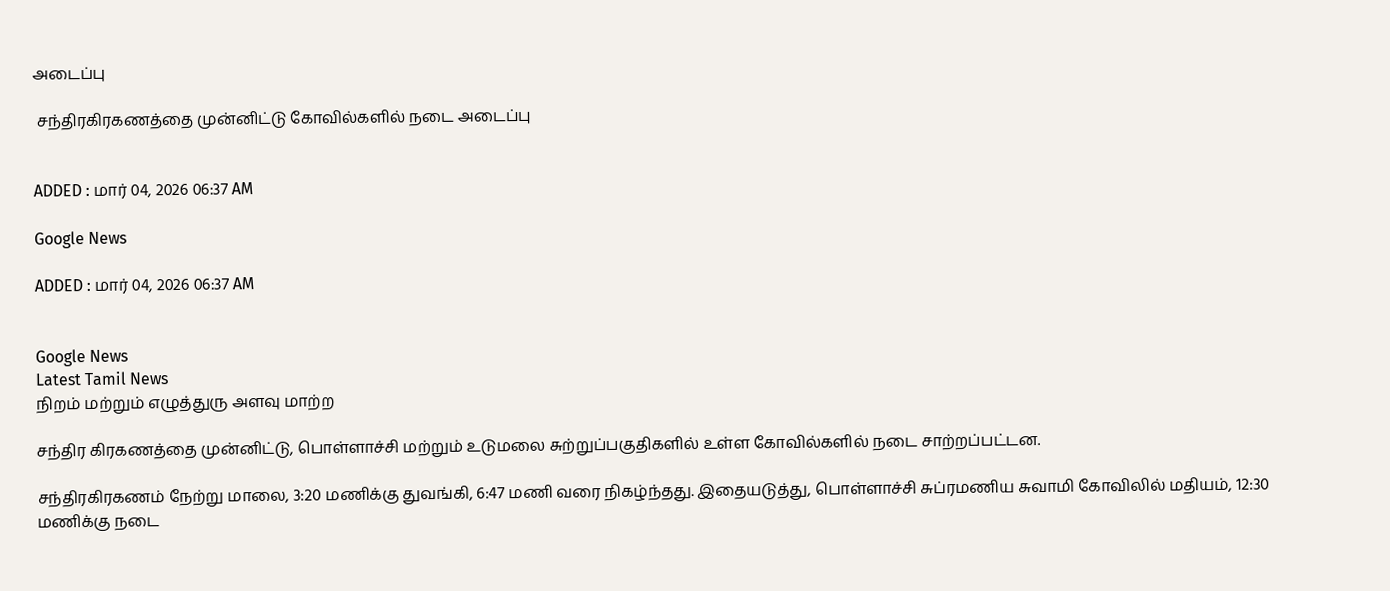அடைப்பு

 சந்திரகிரகணத்தை முன்னிட்டு கோவில்களில் நடை அடைப்பு


ADDED : மார் 04, 2026 06:37 AM

Google News

ADDED : மார் 04, 2026 06:37 AM


Google News
Latest Tamil News
நிறம் மற்றும் எழுத்துரு அளவு மாற்ற

சந்திர கிரகணத்தை முன்னிட்டு, பொள்ளாச்சி மற்றும் உடுமலை சுற்றுப்பகுதிகளில் உள்ள கோவில்களில் நடை சாற்றப்பட்டன.

சந்திரகிரகணம் நேற்று மாலை, 3:20 மணிக்கு துவங்கி, 6:47 மணி வரை நிகழ்ந்தது. இதையடுத்து, பொள்ளாச்சி சுப்ரமணிய சுவாமி கோவிலில் மதியம், 12:30 மணிக்கு நடை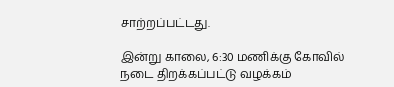சாற்றப்பட்டது.

இன்று காலை, 6:30 மணிக்கு கோவில் நடை திறக்கப்பட்டு வழக்கம்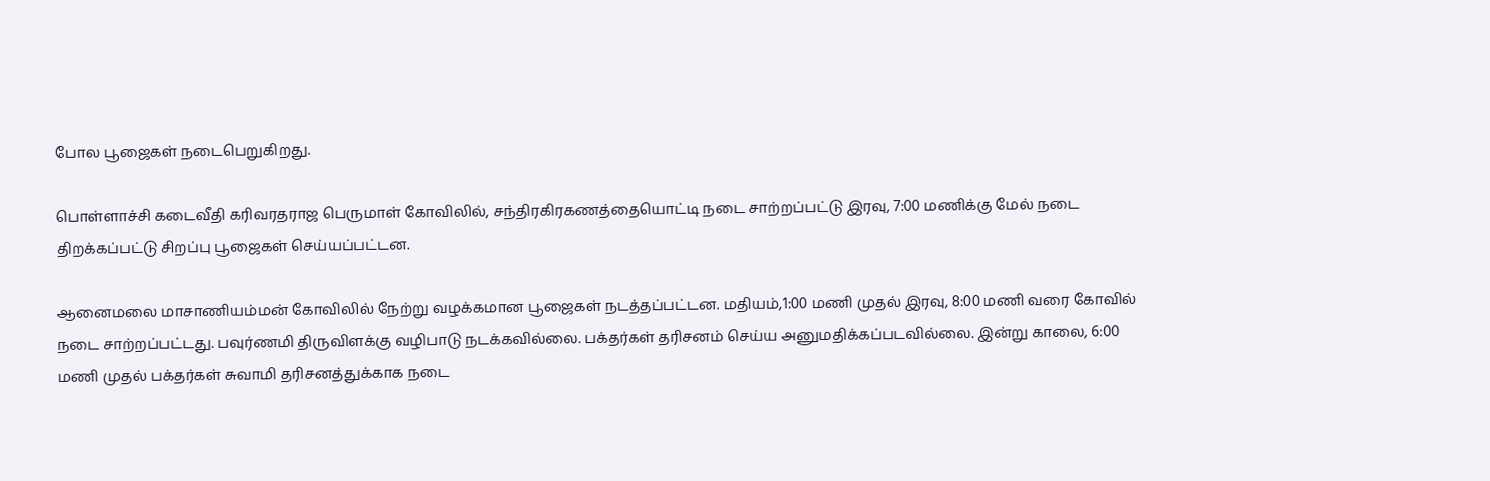போல பூஜைகள் நடைபெறுகிறது.

பொள்ளாச்சி கடைவீதி கரிவரதராஜ பெருமாள் கோவிலில், சந்திரகிரகணத்தையொட்டி நடை சாற்றப்பட்டு இரவு, 7:00 மணிக்கு மேல் நடை திறக்கப்பட்டு சிறப்பு பூஜைகள் செய்யப்பட்டன.

ஆனைமலை மாசாணியம்மன் கோவிலில் நேற்று வழக்கமான பூஜைகள் நடத்தப்பட்டன. மதியம்,1:00 மணி முதல் இரவு, 8:00 மணி வரை கோவில் நடை சாற்றப்பட்டது. பவுர்ணமி திருவிளக்கு வழிபாடு நடக்கவில்லை. பக்தர்கள் தரிசனம் செய்ய அனுமதிக்கப்படவில்லை. இன்று காலை, 6:00 மணி முதல் பக்தர்கள் சுவாமி தரிசனத்துக்காக நடை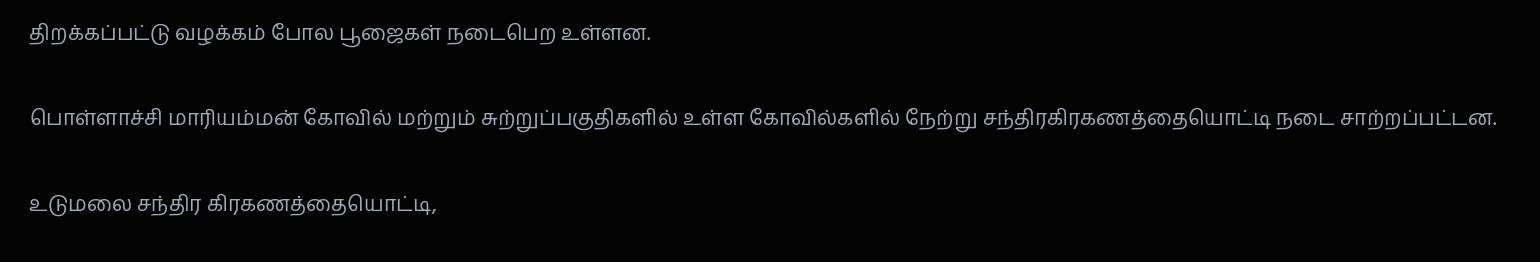திறக்கப்பட்டு வழக்கம் போல பூஜைகள் நடைபெற உள்ளன.

பொள்ளாச்சி மாரியம்மன் கோவில் மற்றும் சுற்றுப்பகுதிகளில் உள்ள கோவில்களில் நேற்று சந்திரகிரகணத்தையொட்டி நடை சாற்றப்பட்டன.

உடுமலை சந்திர கிரகணத்தையொட்டி,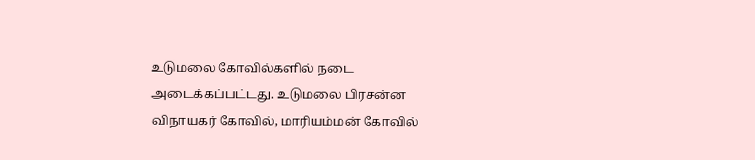உடுமலை கோவில்களில் நடை அடைக்கப்பட்டது. உடுமலை பிரசன்ன விநாயகர் கோவில், மாரியம்மன் கோவில்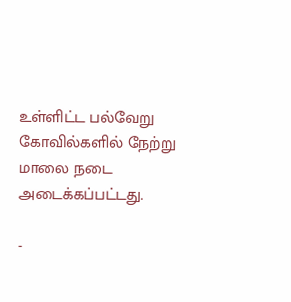உள்ளிட்ட பல்வேறு கோவில்களில் நேற்று மாலை நடை அடைக்கப்பட்டது.

-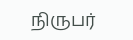நிருபர்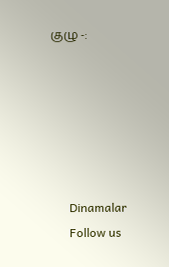குழு -:






      Dinamalar
      Follow us